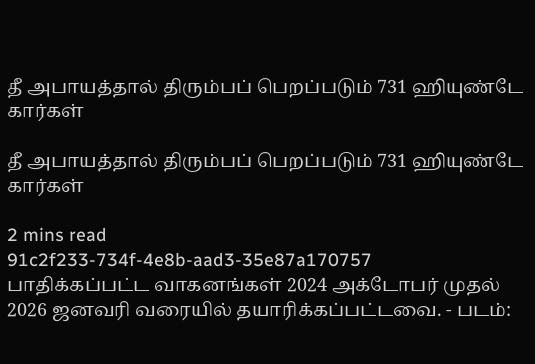தீ அபாயத்தால் திரும்பப் பெறப்படும் 731 ஹியுண்டே கார்கள்

தீ அபாயத்தால் திரும்பப் பெறப்படும் 731 ஹியுண்டே கார்கள்

2 mins read
91c2f233-734f-4e8b-aad3-35e87a170757
பாதிக்கப்பட்ட வாகனங்கள் 2024 அக்டோபர் முதல் 2026 ஜனவரி வரையில் தயாரிக்கப்பட்டவை. - படம்: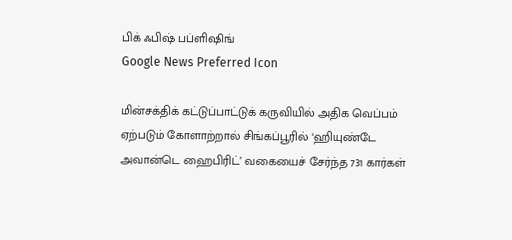பிக் ஃபிஷ் பப்ளிஷிங்
Google News Preferred Icon

மின்சக்திக் கட்டுப்பாட்டுக் கருவியில் அதிக வெப்பம் ஏற்படும் கோளாற்றால் சிங்கப்பூரில் ‘ஹியுண்டே அவான்டெ ஹைபிரிட்’ வகையைச் சேர்ந்த 731 கார்கள்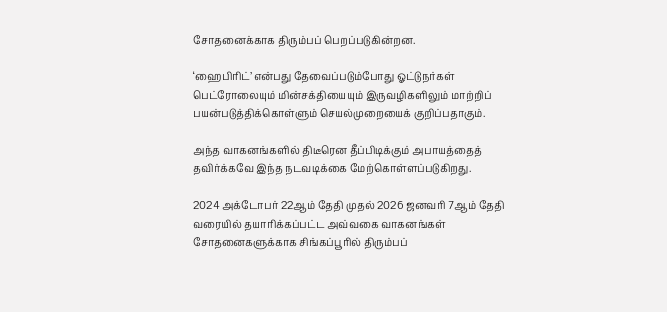சோதனைக்காக திரும்பப் பெறப்படுகின்றன.

‘ஹைபிரிட்’ என்பது தேவைப்படும்போது ஓட்டுநர்கள் பெட்ரோலையும் மின்சக்தியையும் இருவழிகளிலும் மாற்றிப் பயன்படுத்திக்கொள்ளும் செயல்முறையைக் குறிப்பதாகும்.

அந்த வாகனங்களில் திடீரென தீப்பிடிக்கும் அபாயத்தைத் தவிர்க்கவே இந்த நடவடிக்கை மேற்கொள்ளப்படுகிறது.

2024 அக்டோபர் 22ஆம் தேதி முதல் 2026 ஜனவரி 7ஆம் தேதி வரையில் தயாரிக்கப்பட்ட அவ்வகை வாகனங்கள் சோதனைகளுக்காக சிங்கப்பூரில் திரும்பப்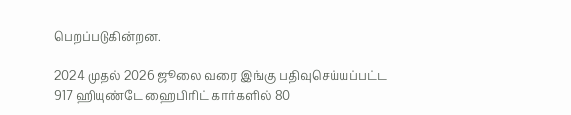பெறப்படுகின்றன.

2024 முதல் 2026 ஜூலை வரை இங்கு பதிவுசெய்யப்பட்ட 917 ஹியுண்டே ஹைபிரிட் கார்களில் 80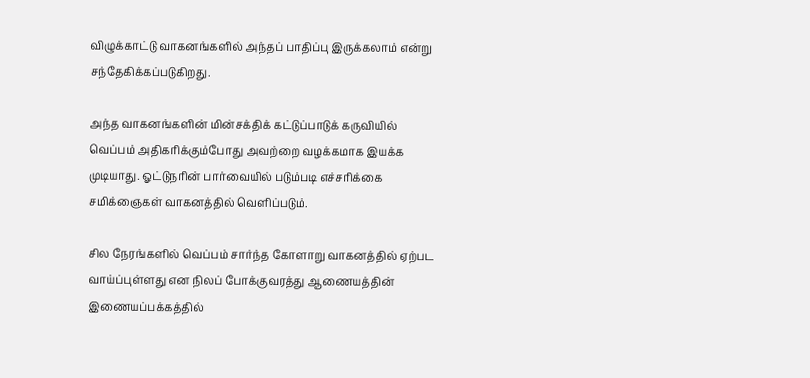விழுக்காட்டு வாகனங்களில் அந்தப் பாதிப்பு இருக்கலாம் என்று சந்தேகிக்கப்படுகிறது.

அந்த வாகனங்களின் மின்சக்திக் கட்டுப்பாடுக் கருவியில் வெப்பம் அதிகரிக்கும்போது அவற்றை வழக்கமாக இயக்க முடியாது. ஓட்டுநரின் பார்வையில் படும்படி எச்சரிக்கை சமிக்ஞைகள் வாகனத்தில் வெளிப்படும்.

சில நேரங்களில் வெப்பம் சார்ந்த கோளாறு வாகனத்தில் ஏற்பட வாய்ப்புள்ளது என நிலப் போக்குவரத்து ஆணையத்தின் இணையப்பக்கத்தில்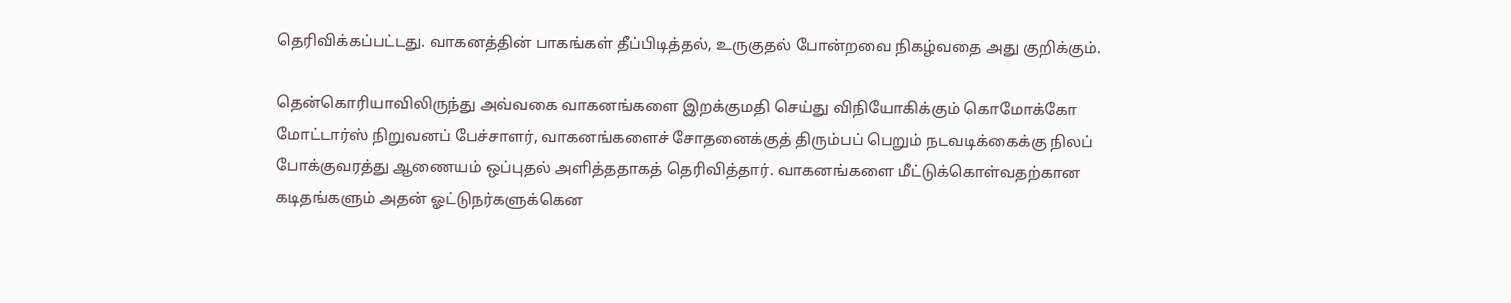தெரிவிக்கப்பட்டது. வாகனத்தின் பாகங்கள் தீப்பிடித்தல், உருகுதல் போன்றவை நிகழ்வதை அது குறிக்கும்.

தென்கொரியாவிலிருந்து அவ்வகை வாகனங்களை இறக்குமதி செய்து விநியோகிக்கும் கொமோக்கோ மோட்டார்ஸ் நிறுவனப் பேச்சாளர், வாகனங்களைச் சோதனைக்குத் திரும்பப் பெறும் நடவடிக்கைக்கு நிலப் போக்குவரத்து ஆணையம் ஒப்புதல் அளித்ததாகத் தெரிவித்தார். வாகனங்களை மீட்டுக்கொள்வதற்கான கடிதங்களும் அதன் ஓட்டுநர்களுக்கென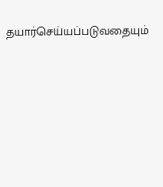தயார்செய்யப்படுவதையும்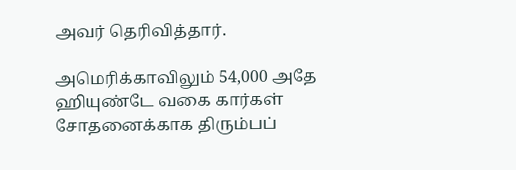அவர் தெரிவித்தார்.

அமெரிக்காவிலும் 54,000 அதே ஹியுண்டே வகை கார்கள் சோதனைக்காக திரும்பப்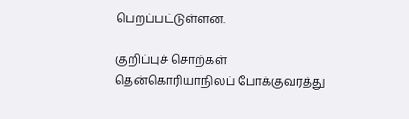பெறப்பட்டுள்ளன.

குறிப்புச் சொற்கள்
தென்கொரியாநிலப் போக்குவரத்து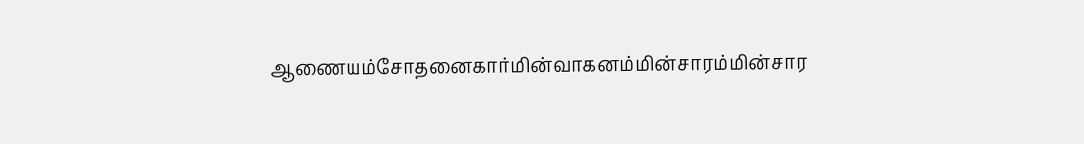ஆணையம்சோதனைகார்மின்வாகனம்மின்சாரம்மின்சார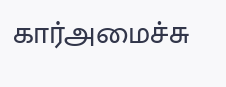கார்அமைச்சு